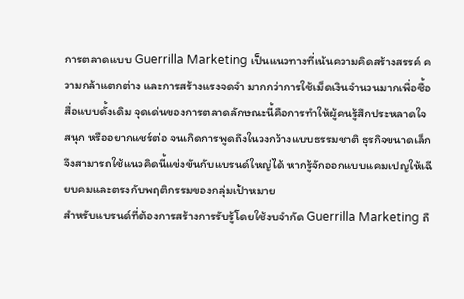การตลาดแบบ Guerrilla Marketing เป็นแนวทางที่เน้นความคิดสร้างสรรค์ ความกล้าแตกต่าง และการสร้างแรงจดจำ มากกว่าการใช้เม็ดเงินจำนวนมากเพื่อซื้อสื่อแบบดั้งเดิม จุดเด่นของการตลาดลักษณะนี้คือการทำให้ผู้คนรู้สึกประหลาดใจ สนุก หรืออยากแชร์ต่อ จนเกิดการพูดถึงในวงกว้างแบบธรรมชาติ ธุรกิจขนาดเล็กจึงสามารถใช้แนวคิดนี้แข่งขันกับแบรนด์ใหญ่ได้ หากรู้จักออกแบบแคมเปญให้เฉียบคมและตรงกับพฤติกรรมของกลุ่มเป้าหมาย
สำหรับแบรนด์ที่ต้องการสร้างการรับรู้โดยใช้งบจำกัด Guerrilla Marketing ถื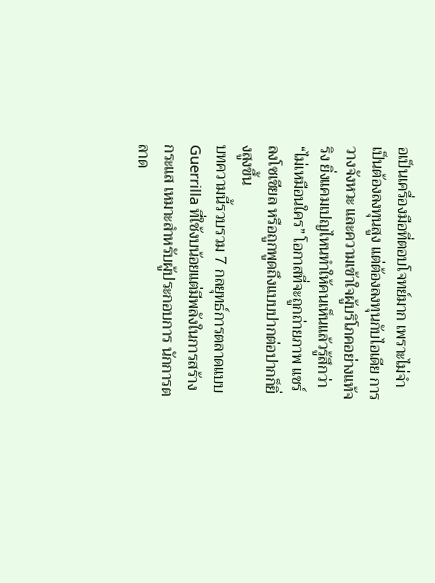อเป็นเครื่องมือที่ตอบโจทย์มาก เพราะไม่จำเป็นต้องลงทุนสูง แต่ต้องลงทุนกับไอเดีย การวางจังหวะ และความเข้าใจผู้บริโภคอย่างแท้จริง ยิ่งแคมเปญไหนทำให้คนเห็นแล้วรู้สึกว่า “ไม่เหมือนใคร” โอกาสที่จะถูกถ่ายภาพ แชร์ลงโซเชียล หรือถูกพูดถึงแบบปากต่อปากก็ยิ่งสูงขึ้น
บทความนี้รวบรวม 7 กลยุทธ์การตลาดแบบ Guerrilla ที่ใช้งบน้อยแต่มีพลังในการสร้างกระแส เหมาะสำหรับผู้ประกอบการ นักการตลาด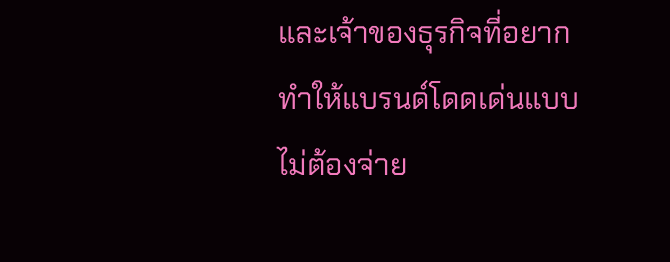และเจ้าของธุรกิจที่อยากทำให้แบรนด์โดดเด่นแบบไม่ต้องจ่าย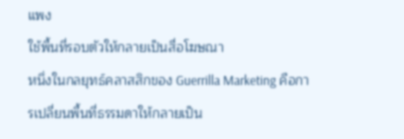แพง
ใช้พื้นที่รอบตัวให้กลายเป็นสื่อโฆษณา
หนึ่งในกลยุทธ์คลาสสิกของ Guerrilla Marketing คือการเปลี่ยนพื้นที่ธรรมดาให้กลายเป็น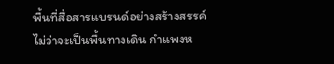พื้นที่สื่อสารแบรนด์อย่างสร้างสรรค์ ไม่ว่าจะเป็นพื้นทางเดิน กำแพงห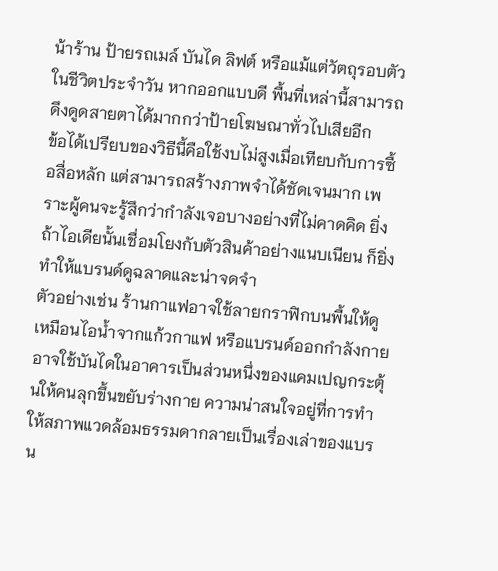น้าร้าน ป้ายรถเมล์ บันได ลิฟต์ หรือแม้แต่วัตถุรอบตัวในชีวิตประจำวัน หากออกแบบดี พื้นที่เหล่านี้สามารถดึงดูดสายตาได้มากกว่าป้ายโฆษณาทั่วไปเสียอีก
ข้อได้เปรียบของวิธีนี้คือใช้งบไม่สูงเมื่อเทียบกับการซื้อสื่อหลัก แต่สามารถสร้างภาพจำได้ชัดเจนมาก เพราะผู้คนจะรู้สึกว่ากำลังเจอบางอย่างที่ไม่คาดคิด ยิ่งถ้าไอเดียนั้นเชื่อมโยงกับตัวสินค้าอย่างแนบเนียน ก็ยิ่งทำให้แบรนด์ดูฉลาดและน่าจดจำ
ตัวอย่างเช่น ร้านกาแฟอาจใช้ลายกราฟิกบนพื้นให้ดูเหมือนไอน้ำจากแก้วกาแฟ หรือแบรนด์ออกกำลังกายอาจใช้บันไดในอาคารเป็นส่วนหนึ่งของแคมเปญกระตุ้นให้คนลุกขึ้นขยับร่างกาย ความน่าสนใจอยู่ที่การทำให้สภาพแวดล้อมธรรมดากลายเป็นเรื่องเล่าของแบรน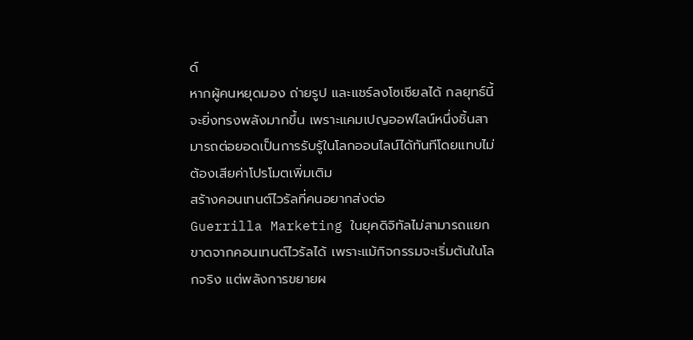ด์
หากผู้คนหยุดมอง ถ่ายรูป และแชร์ลงโซเชียลได้ กลยุทธ์นี้จะยิ่งทรงพลังมากขึ้น เพราะแคมเปญออฟไลน์หนึ่งชิ้นสามารถต่อยอดเป็นการรับรู้ในโลกออนไลน์ได้ทันทีโดยแทบไม่ต้องเสียค่าโปรโมตเพิ่มเติม
สร้างคอนเทนต์ไวรัลที่คนอยากส่งต่อ
Guerrilla Marketing ในยุคดิจิทัลไม่สามารถแยกขาดจากคอนเทนต์ไวรัลได้ เพราะแม้กิจกรรมจะเริ่มต้นในโลกจริง แต่พลังการขยายผ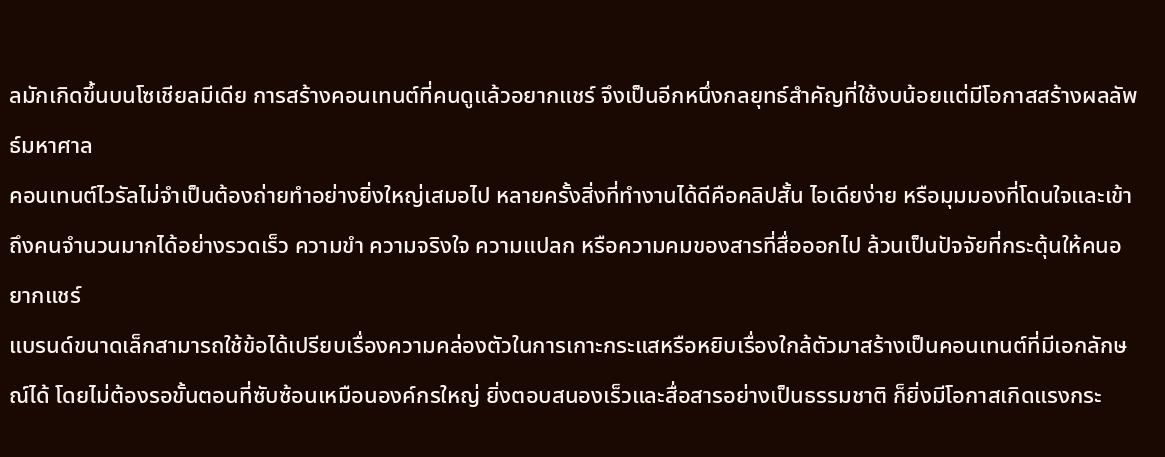ลมักเกิดขึ้นบนโซเชียลมีเดีย การสร้างคอนเทนต์ที่คนดูแล้วอยากแชร์ จึงเป็นอีกหนึ่งกลยุทธ์สำคัญที่ใช้งบน้อยแต่มีโอกาสสร้างผลลัพธ์มหาศาล
คอนเทนต์ไวรัลไม่จำเป็นต้องถ่ายทำอย่างยิ่งใหญ่เสมอไป หลายครั้งสิ่งที่ทำงานได้ดีคือคลิปสั้น ไอเดียง่าย หรือมุมมองที่โดนใจและเข้าถึงคนจำนวนมากได้อย่างรวดเร็ว ความขำ ความจริงใจ ความแปลก หรือความคมของสารที่สื่อออกไป ล้วนเป็นปัจจัยที่กระตุ้นให้คนอยากแชร์
แบรนด์ขนาดเล็กสามารถใช้ข้อได้เปรียบเรื่องความคล่องตัวในการเกาะกระแสหรือหยิบเรื่องใกล้ตัวมาสร้างเป็นคอนเทนต์ที่มีเอกลักษณ์ได้ โดยไม่ต้องรอขั้นตอนที่ซับซ้อนเหมือนองค์กรใหญ่ ยิ่งตอบสนองเร็วและสื่อสารอย่างเป็นธรรมชาติ ก็ยิ่งมีโอกาสเกิดแรงกระ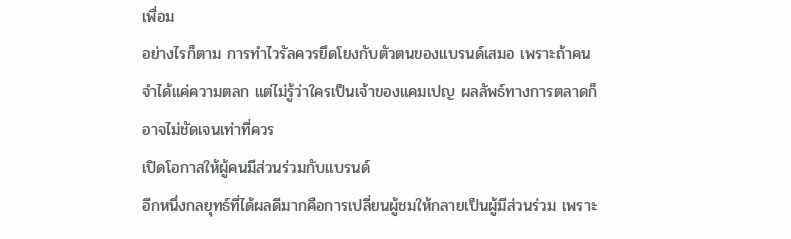เพื่อม
อย่างไรก็ตาม การทำไวรัลควรยึดโยงกับตัวตนของแบรนด์เสมอ เพราะถ้าคนจำได้แค่ความตลก แต่ไม่รู้ว่าใครเป็นเจ้าของแคมเปญ ผลลัพธ์ทางการตลาดก็อาจไม่ชัดเจนเท่าที่ควร
เปิดโอกาสให้ผู้คนมีส่วนร่วมกับแบรนด์
อีกหนึ่งกลยุทธ์ที่ได้ผลดีมากคือการเปลี่ยนผู้ชมให้กลายเป็นผู้มีส่วนร่วม เพราะ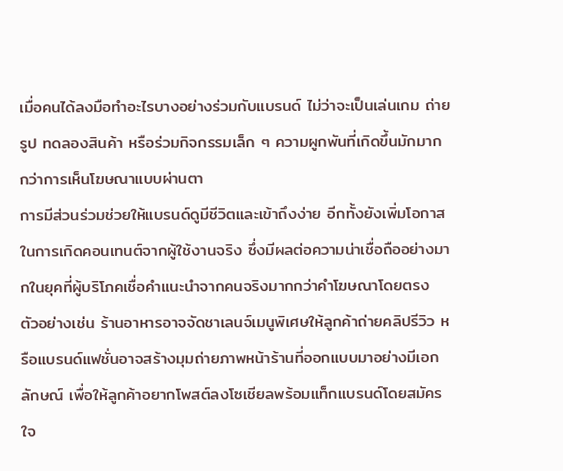เมื่อคนได้ลงมือทำอะไรบางอย่างร่วมกับแบรนด์ ไม่ว่าจะเป็นเล่นเกม ถ่ายรูป ทดลองสินค้า หรือร่วมกิจกรรมเล็ก ๆ ความผูกพันที่เกิดขึ้นมักมากกว่าการเห็นโฆษณาแบบผ่านตา
การมีส่วนร่วมช่วยให้แบรนด์ดูมีชีวิตและเข้าถึงง่าย อีกทั้งยังเพิ่มโอกาสในการเกิดคอนเทนต์จากผู้ใช้งานจริง ซึ่งมีผลต่อความน่าเชื่อถืออย่างมากในยุคที่ผู้บริโภคเชื่อคำแนะนำจากคนจริงมากกว่าคำโฆษณาโดยตรง
ตัวอย่างเช่น ร้านอาหารอาจจัดชาเลนจ์เมนูพิเศษให้ลูกค้าถ่ายคลิปรีวิว หรือแบรนด์แฟชั่นอาจสร้างมุมถ่ายภาพหน้าร้านที่ออกแบบมาอย่างมีเอกลักษณ์ เพื่อให้ลูกค้าอยากโพสต์ลงโซเชียลพร้อมแท็กแบรนด์โดยสมัครใจ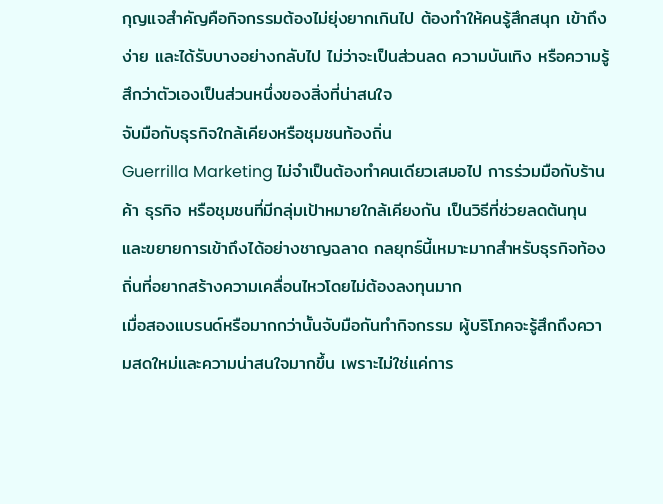กุญแจสำคัญคือกิจกรรมต้องไม่ยุ่งยากเกินไป ต้องทำให้คนรู้สึกสนุก เข้าถึงง่าย และได้รับบางอย่างกลับไป ไม่ว่าจะเป็นส่วนลด ความบันเทิง หรือความรู้สึกว่าตัวเองเป็นส่วนหนึ่งของสิ่งที่น่าสนใจ
จับมือกับธุรกิจใกล้เคียงหรือชุมชนท้องถิ่น
Guerrilla Marketing ไม่จำเป็นต้องทำคนเดียวเสมอไป การร่วมมือกับร้านค้า ธุรกิจ หรือชุมชนที่มีกลุ่มเป้าหมายใกล้เคียงกัน เป็นวิธีที่ช่วยลดต้นทุนและขยายการเข้าถึงได้อย่างชาญฉลาด กลยุทธ์นี้เหมาะมากสำหรับธุรกิจท้องถิ่นที่อยากสร้างความเคลื่อนไหวโดยไม่ต้องลงทุนมาก
เมื่อสองแบรนด์หรือมากกว่านั้นจับมือกันทำกิจกรรม ผู้บริโภคจะรู้สึกถึงความสดใหม่และความน่าสนใจมากขึ้น เพราะไม่ใช่แค่การ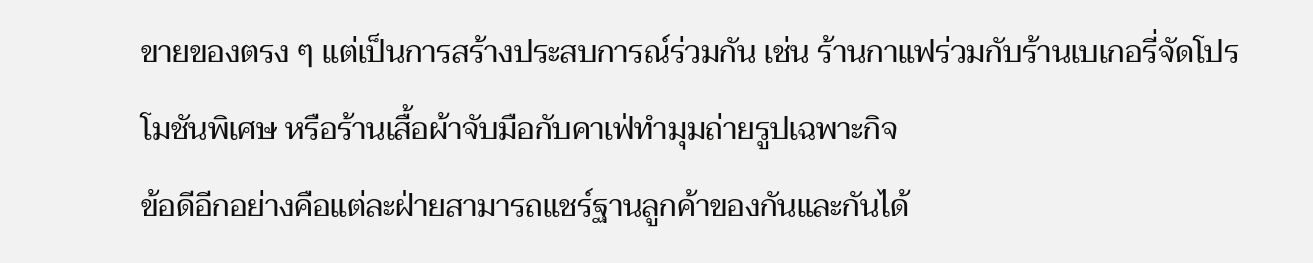ขายของตรง ๆ แต่เป็นการสร้างประสบการณ์ร่วมกัน เช่น ร้านกาแฟร่วมกับร้านเบเกอรี่จัดโปรโมชันพิเศษ หรือร้านเสื้อผ้าจับมือกับคาเฟ่ทำมุมถ่ายรูปเฉพาะกิจ
ข้อดีอีกอย่างคือแต่ละฝ่ายสามารถแชร์ฐานลูกค้าของกันและกันได้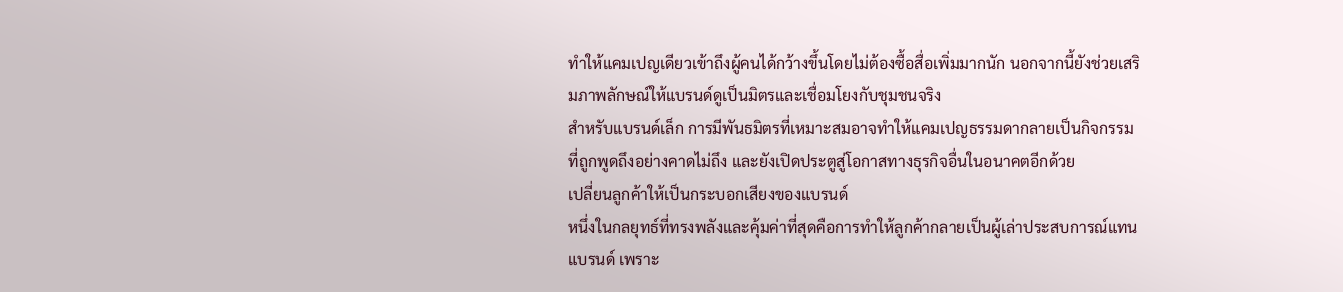ทำให้แคมเปญเดียวเข้าถึงผู้คนได้กว้างขึ้นโดยไม่ต้องซื้อสื่อเพิ่มมากนัก นอกจากนี้ยังช่วยเสริมภาพลักษณ์ให้แบรนด์ดูเป็นมิตรและเชื่อมโยงกับชุมชนจริง
สำหรับแบรนด์เล็ก การมีพันธมิตรที่เหมาะสมอาจทำให้แคมเปญธรรมดากลายเป็นกิจกรรมที่ถูกพูดถึงอย่างคาดไม่ถึง และยังเปิดประตูสู่โอกาสทางธุรกิจอื่นในอนาคตอีกด้วย
เปลี่ยนลูกค้าให้เป็นกระบอกเสียงของแบรนด์
หนึ่งในกลยุทธ์ที่ทรงพลังและคุ้มค่าที่สุดคือการทำให้ลูกค้ากลายเป็นผู้เล่าประสบการณ์แทนแบรนด์ เพราะ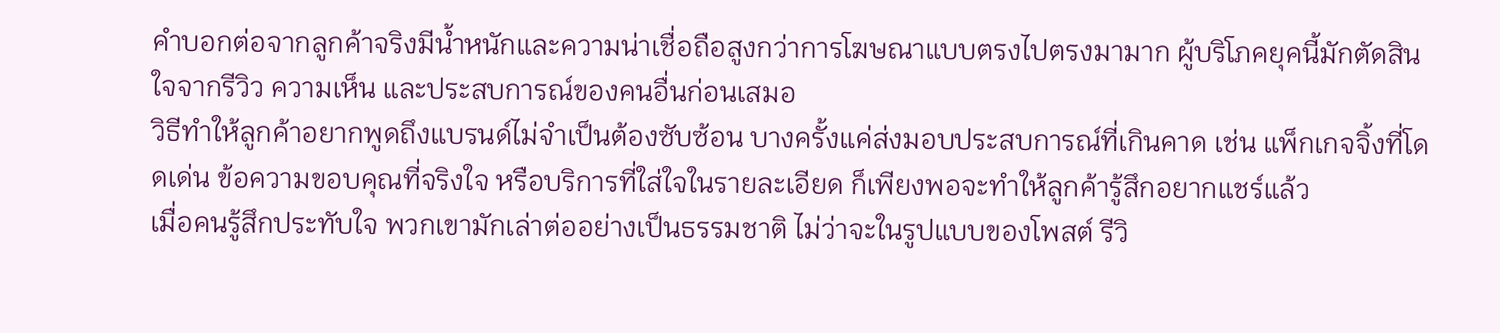คำบอกต่อจากลูกค้าจริงมีน้ำหนักและความน่าเชื่อถือสูงกว่าการโฆษณาแบบตรงไปตรงมามาก ผู้บริโภคยุคนี้มักตัดสินใจจากรีวิว ความเห็น และประสบการณ์ของคนอื่นก่อนเสมอ
วิธีทำให้ลูกค้าอยากพูดถึงแบรนด์ไม่จำเป็นต้องซับซ้อน บางครั้งแค่ส่งมอบประสบการณ์ที่เกินคาด เช่น แพ็กเกจจิ้งที่โดดเด่น ข้อความขอบคุณที่จริงใจ หรือบริการที่ใส่ใจในรายละเอียด ก็เพียงพอจะทำให้ลูกค้ารู้สึกอยากแชร์แล้ว
เมื่อคนรู้สึกประทับใจ พวกเขามักเล่าต่ออย่างเป็นธรรมชาติ ไม่ว่าจะในรูปแบบของโพสต์ รีวิ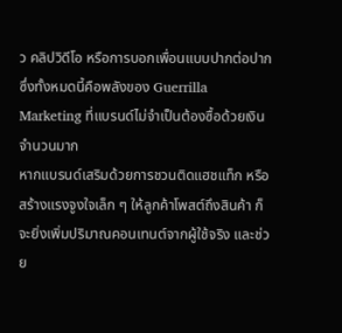ว คลิปวิดีโอ หรือการบอกเพื่อนแบบปากต่อปาก ซึ่งทั้งหมดนี้คือพลังของ Guerrilla Marketing ที่แบรนด์ไม่จำเป็นต้องซื้อด้วยเงินจำนวนมาก
หากแบรนด์เสริมด้วยการชวนติดแฮชแท็ก หรือสร้างแรงจูงใจเล็ก ๆ ให้ลูกค้าโพสต์ถึงสินค้า ก็จะยิ่งเพิ่มปริมาณคอนเทนต์จากผู้ใช้จริง และช่วย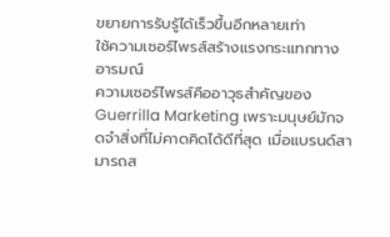ขยายการรับรู้ได้เร็วขึ้นอีกหลายเท่า
ใช้ความเซอร์ไพรส์สร้างแรงกระแทกทางอารมณ์
ความเซอร์ไพรส์คืออาวุธสำคัญของ Guerrilla Marketing เพราะมนุษย์มักจดจำสิ่งที่ไม่คาดคิดได้ดีที่สุด เมื่อแบรนด์สามารถส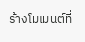ร้างโมเมนต์ที่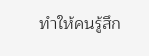ทำให้คนรู้สึก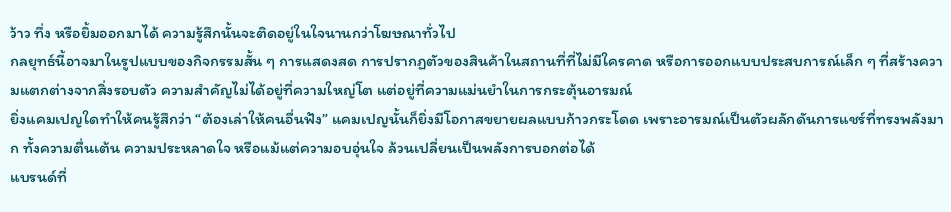ว้าว ทึ่ง หรือยิ้มออกมาได้ ความรู้สึกนั้นจะติดอยู่ในใจนานกว่าโฆษณาทั่วไป
กลยุทธ์นี้อาจมาในรูปแบบของกิจกรรมสั้น ๆ การแสดงสด การปรากฏตัวของสินค้าในสถานที่ที่ไม่มีใครคาด หรือการออกแบบประสบการณ์เล็ก ๆ ที่สร้างความแตกต่างจากสิ่งรอบตัว ความสำคัญไม่ได้อยู่ที่ความใหญ่โต แต่อยู่ที่ความแม่นยำในการกระตุ้นอารมณ์
ยิ่งแคมเปญใดทำให้คนรู้สึกว่า “ต้องเล่าให้คนอื่นฟัง” แคมเปญนั้นก็ยิ่งมีโอกาสขยายผลแบบก้าวกระโดด เพราะอารมณ์เป็นตัวผลักดันการแชร์ที่ทรงพลังมาก ทั้งความตื่นเต้น ความประหลาดใจ หรือแม้แต่ความอบอุ่นใจ ล้วนเปลี่ยนเป็นพลังการบอกต่อได้
แบรนด์ที่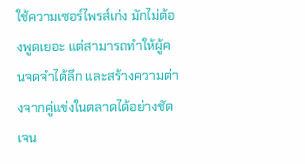ใช้ความเซอร์ไพรส์เก่ง มักไม่ต้องพูดเยอะ แต่สามารถทำให้ผู้คนจดจำได้ลึก และสร้างความต่างจากคู่แข่งในตลาดได้อย่างชัดเจน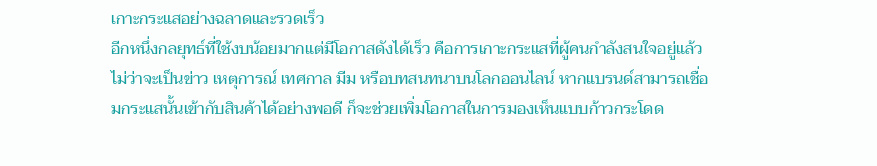เกาะกระแสอย่างฉลาดและรวดเร็ว
อีกหนึ่งกลยุทธ์ที่ใช้งบน้อยมากแต่มีโอกาสดังได้เร็ว คือการเกาะกระแสที่ผู้คนกำลังสนใจอยู่แล้ว ไม่ว่าจะเป็นข่าว เหตุการณ์ เทศกาล มีม หรือบทสนทนาบนโลกออนไลน์ หากแบรนด์สามารถเชื่อมกระแสนั้นเข้ากับสินค้าได้อย่างพอดี ก็จะช่วยเพิ่มโอกาสในการมองเห็นแบบก้าวกระโดด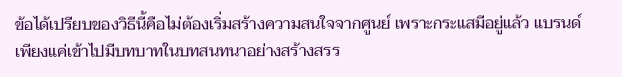ข้อได้เปรียบของวิธีนี้คือไม่ต้องเริ่มสร้างความสนใจจากศูนย์ เพราะกระแสมีอยู่แล้ว แบรนด์เพียงแค่เข้าไปมีบทบาทในบทสนทนาอย่างสร้างสรร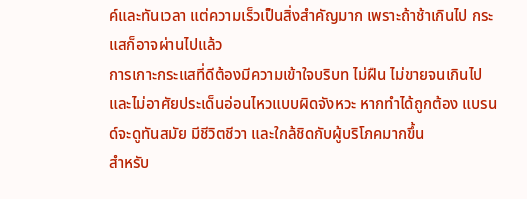ค์และทันเวลา แต่ความเร็วเป็นสิ่งสำคัญมาก เพราะถ้าช้าเกินไป กระแสก็อาจผ่านไปแล้ว
การเกาะกระแสที่ดีต้องมีความเข้าใจบริบท ไม่ฝืน ไม่ขายจนเกินไป และไม่อาศัยประเด็นอ่อนไหวแบบผิดจังหวะ หากทำได้ถูกต้อง แบรนด์จะดูทันสมัย มีชีวิตชีวา และใกล้ชิดกับผู้บริโภคมากขึ้น
สำหรับ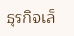ธุรกิจเล็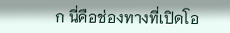ก นี่คือช่องทางที่เปิดโอ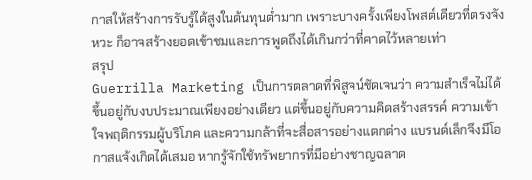กาสให้สร้างการรับรู้ได้สูงในต้นทุนต่ำมาก เพราะบางครั้งเพียงโพสต์เดียวที่ตรงจังหวะ ก็อาจสร้างยอดเข้าชมและการพูดถึงได้เกินกว่าที่คาดไว้หลายเท่า
สรุป
Guerrilla Marketing เป็นการตลาดที่พิสูจน์ชัดเจนว่า ความสำเร็จไม่ได้ขึ้นอยู่กับงบประมาณเพียงอย่างเดียว แต่ขึ้นอยู่กับความคิดสร้างสรรค์ ความเข้าใจพฤติกรรมผู้บริโภค และความกล้าที่จะสื่อสารอย่างแตกต่าง แบรนด์เล็กจึงมีโอกาสแจ้งเกิดได้เสมอ หากรู้จักใช้ทรัพยากรที่มีอย่างชาญฉลาด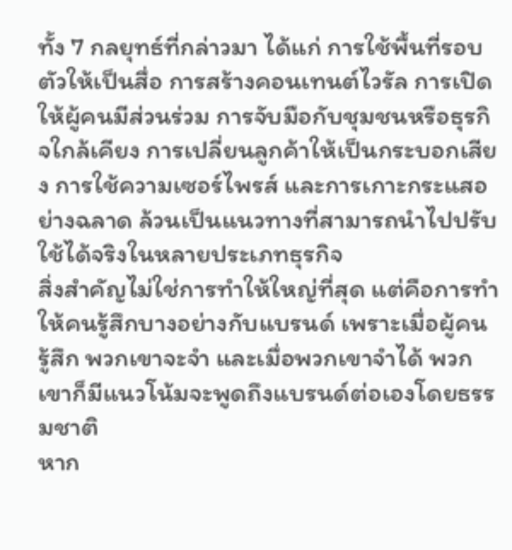ทั้ง 7 กลยุทธ์ที่กล่าวมา ได้แก่ การใช้พื้นที่รอบตัวให้เป็นสื่อ การสร้างคอนเทนต์ไวรัล การเปิดให้ผู้คนมีส่วนร่วม การจับมือกับชุมชนหรือธุรกิจใกล้เคียง การเปลี่ยนลูกค้าให้เป็นกระบอกเสียง การใช้ความเซอร์ไพรส์ และการเกาะกระแสอย่างฉลาด ล้วนเป็นแนวทางที่สามารถนำไปปรับใช้ได้จริงในหลายประเภทธุรกิจ
สิ่งสำคัญไม่ใช่การทำให้ใหญ่ที่สุด แต่คือการทำให้คนรู้สึกบางอย่างกับแบรนด์ เพราะเมื่อผู้คนรู้สึก พวกเขาจะจำ และเมื่อพวกเขาจำได้ พวกเขาก็มีแนวโน้มจะพูดถึงแบรนด์ต่อเองโดยธรรมชาติ
หาก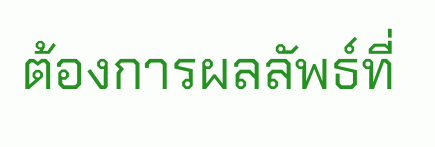ต้องการผลลัพธ์ที่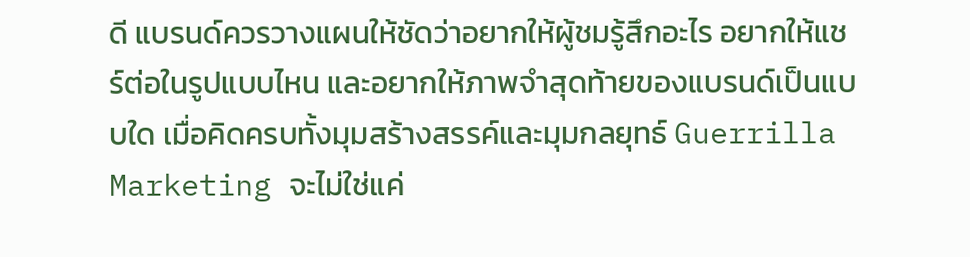ดี แบรนด์ควรวางแผนให้ชัดว่าอยากให้ผู้ชมรู้สึกอะไร อยากให้แชร์ต่อในรูปแบบไหน และอยากให้ภาพจำสุดท้ายของแบรนด์เป็นแบบใด เมื่อคิดครบทั้งมุมสร้างสรรค์และมุมกลยุทธ์ Guerrilla Marketing จะไม่ใช่แค่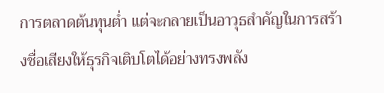การตลาดต้นทุนต่ำ แต่จะกลายเป็นอาวุธสำคัญในการสร้างชื่อเสียงให้ธุรกิจเติบโตได้อย่างทรงพลัง